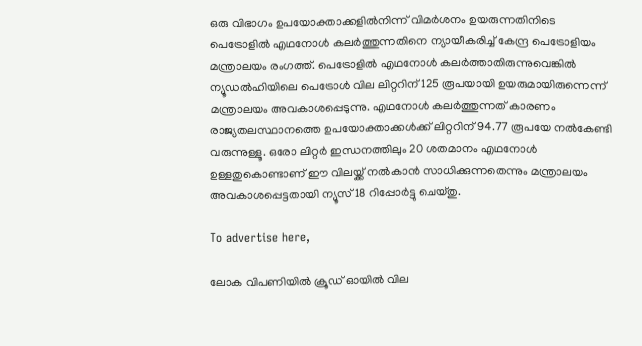ഒരു വിഭാഗം ഉപയോക്താക്കളിൽനിന്ന് വിമർശനം ഉയരുന്നതിനിടെ പെട്രോളിൽ എഥനോൾ കലർത്തുന്നതിനെ ന്യായീകരിച്ച് കേന്ദ്ര പെട്രോളിയം മന്ത്രാലയം രംഗത്ത്. പെട്രോളിൽ എഥനോൾ കലർത്താതിരുന്നുവെങ്കിൽ ന്യൂഡൽഹിയിലെ പെട്രോൾ വില ലിറ്ററിന് 125 രൂപയായി ഉയരുമായിരുന്നെന്ന് മന്ത്രാലയം അവകാശപ്പെടുന്നു. എഥനോൾ കലർത്തുന്നത് കാരണം രാജ്യതലസ്ഥാനത്തെ ഉപയോക്താക്കൾക്ക് ലിറ്ററിന് 94.77 രൂപയേ നൽകേണ്ടി വരുന്നുള്ളൂ. ഒരോ ലിറ്റർ ഇന്ധനത്തിലും 20 ശതമാനം എഥനോൾ ഉള്ളതുകൊണ്ടാണ് ഈ വിലയ്ക്ക് നൽകാൻ സാധിക്കുന്നതെന്നും മന്ത്രാലയം അവകാശപ്പെട്ടതായി ന്യൂസ്18 റിപ്പോർട്ടു ചെയ്തു.

To advertise here,

ലോക വിപണിയിൽ ക്രൂഡ് ഓയിൽ വില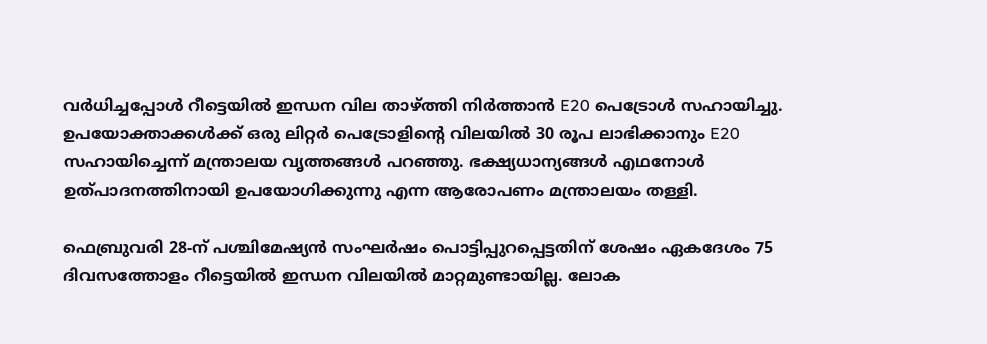വർധിച്ചപ്പോൾ റീട്ടെയിൽ ഇന്ധന വില താഴ്ത്തി നിർത്താൻ E20 പെട്രോൾ സഹായിച്ചു. ഉപയോക്താക്കൾക്ക് ഒരു ലിറ്റർ പെട്രോളിന്റെ വിലയിൽ 30 രൂപ ലാഭിക്കാനും E20 സഹായിച്ചെന്ന് മന്ത്രാലയ വൃത്തങ്ങൾ പറഞ്ഞു. ഭക്ഷ്യധാന്യങ്ങൾ എഥനോൾ ഉത്പാദനത്തിനായി ഉപയോഗിക്കുന്നു എന്ന ആരോപണം മന്ത്രാലയം തള്ളി.

ഫെബ്രുവരി 28-ന് പശ്ചിമേഷ്യൻ സംഘർഷം പൊട്ടിപ്പുറപ്പെട്ടതിന് ശേഷം ഏകദേശം 75 ദിവസത്തോളം റീട്ടെയിൽ ഇന്ധന വിലയിൽ മാറ്റമുണ്ടായില്ല. ലോക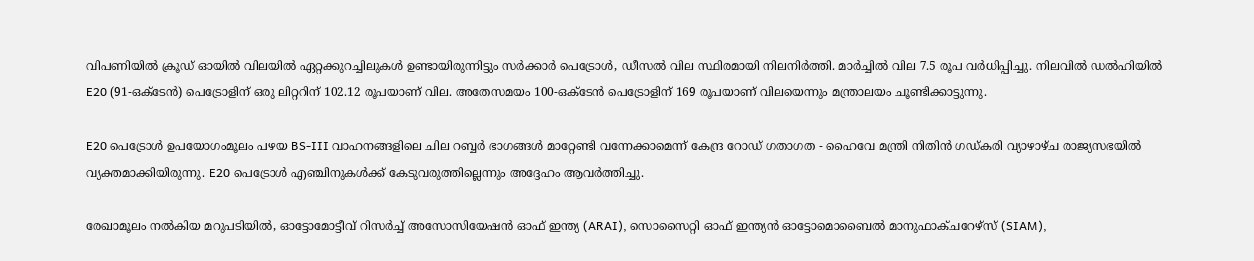വിപണിയിൽ ക്രൂഡ് ഓയിൽ വിലയിൽ ഏറ്റക്കുറച്ചിലുകൾ ഉണ്ടായിരുന്നിട്ടും സർക്കാർ പെട്രോൾ, ഡീസൽ വില സ്ഥിരമായി നിലനിർത്തി. മാർച്ചിൽ വില 7.5 രൂപ വർധിപ്പിച്ചു. നിലവിൽ ഡൽഹിയിൽ E20 (91-ഒക്ടേൻ) പെട്രോളിന് ഒരു ലിറ്ററിന് 102.12 രൂപയാണ് വില. അതേസമയം 100-ഒക്ടേൻ പെട്രോളിന് 169 രൂപയാണ് വിലയെന്നും മന്ത്രാലയം ചൂണ്ടിക്കാട്ടുന്നു.

E20 പെട്രോൾ ഉപയോഗംമൂലം പഴയ BS-III വാഹനങ്ങളിലെ ചില റബ്ബർ ഭാഗങ്ങൾ മാറ്റേണ്ടി വന്നേക്കാമെന്ന് കേന്ദ്ര റോഡ് ഗതാഗത - ഹൈവേ മന്ത്രി നിതിൻ ഗഡ്കരി വ്യാഴാഴ്ച രാജ്യസഭയിൽ വ്യക്തമാക്കിയിരുന്നു. E20 പെട്രോൾ എഞ്ചിനുകൾക്ക് കേടുവരുത്തില്ലെന്നും അദ്ദേഹം ആവർത്തിച്ചു.

രേഖാമൂലം നൽകിയ മറുപടിയിൽ, ഓട്ടോമോട്ടീവ് റിസർച്ച് അസോസിയേഷൻ ഓഫ് ഇന്ത്യ (ARAI), സൊസൈറ്റി ഓഫ് ഇന്ത്യൻ ഓട്ടോമൊബൈൽ മാനുഫാക്ചറേഴ്‌സ് (SIAM),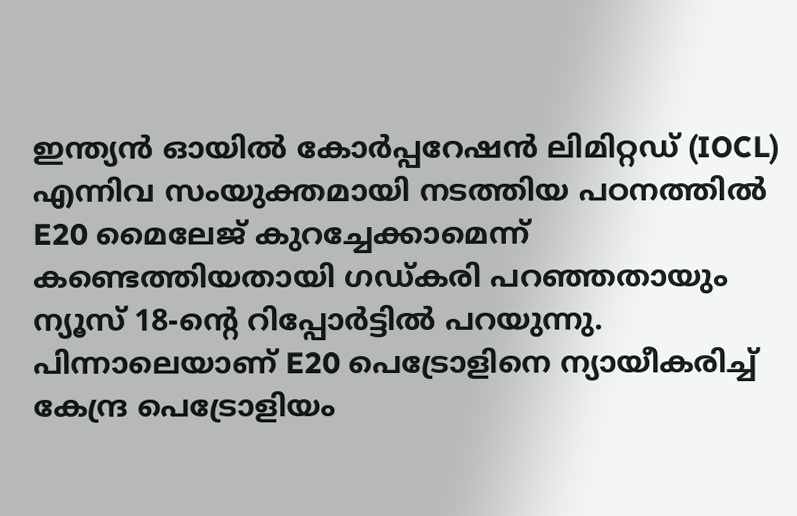ഇന്ത്യൻ ഓയിൽ കോർപ്പറേഷൻ ലിമിറ്റഡ് (IOCL) എന്നിവ സംയുക്തമായി നടത്തിയ പഠനത്തിൽ E20 മൈലേജ് കുറച്ചേക്കാമെന്ന് കണ്ടെത്തിയതായി ഗഡ്കരി പറഞ്ഞതായും ന്യൂസ് 18-ന്റെ റിപ്പോർട്ടിൽ പറയുന്നു. പിന്നാലെയാണ് E20 പെട്രോളിനെ ന്യായീകരിച്ച് കേന്ദ്ര പെട്രോളിയം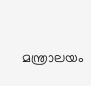മന്ത്രാലയം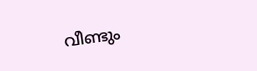വീണ്ടും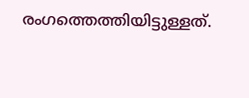രംഗത്തെത്തിയിട്ടുള്ളത്.